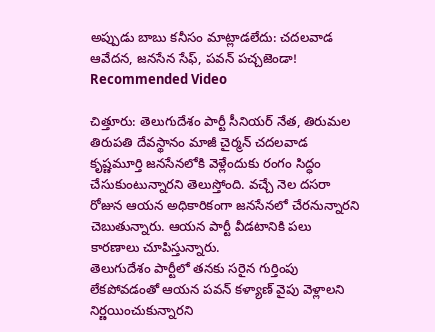అప్పుడు బాబు కనీసం మాట్లాడలేదు: చదలవాడ ఆవేదన, జనసేన సేఫ్, పవన్ పచ్చజెండా!
Recommended Video

చిత్తూరు: తెలుగుదేశం పార్టీ సీనియర్ నేత, తిరుమల తిరుపతి దేవస్థానం మాజీ చైర్మన్ చదలవాడ కృష్ణమూర్తి జనసేనలోకి వెళ్లేందుకు రంగం సిద్ధం చేసుకుంటున్నారని తెలుస్తోంది. వచ్చే నెల దసరా రోజున ఆయన అధికారికంగా జనసేనలో చేరనున్నారని చెబుతున్నారు. ఆయన పార్టీ వీడటానికి పలు కారణాలు చూపిస్తున్నారు.
తెలుగుదేశం పార్టీలో తనకు సరైన గుర్తింపు లేకపోవడంతో ఆయన పవన్ కళ్యాణ్ వైపు వెళ్లాలని నిర్ణయించుకున్నారని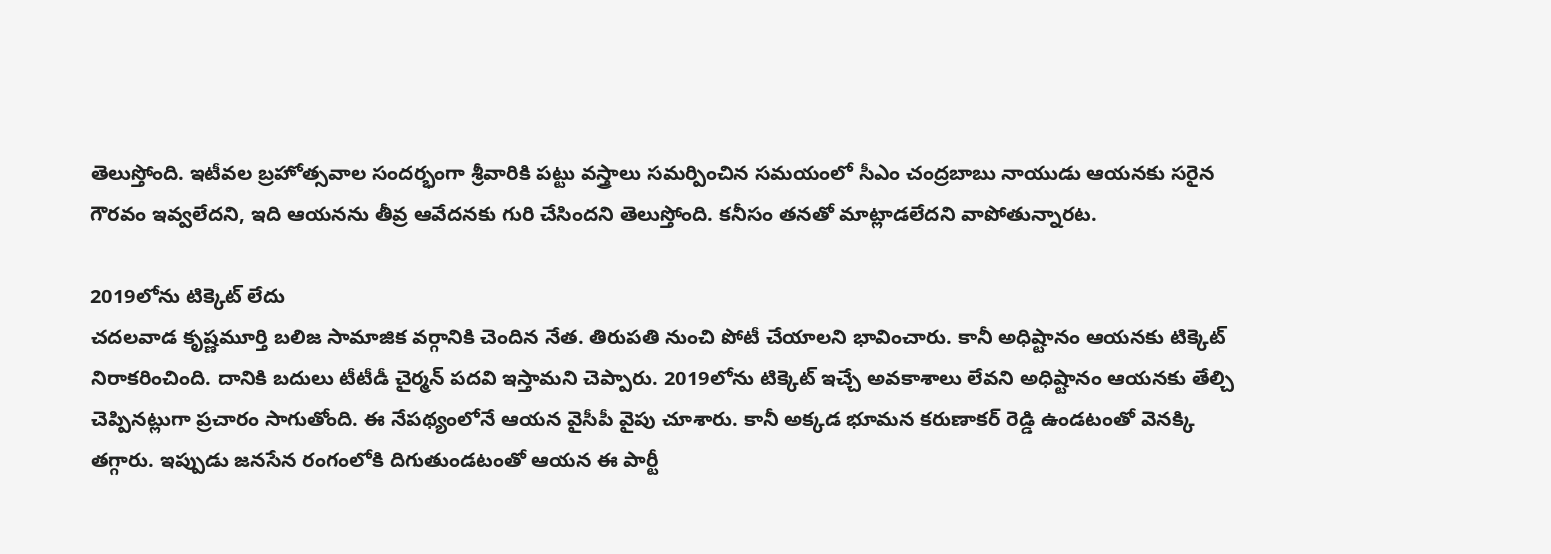తెలుస్తోంది. ఇటీవల బ్రహోత్సవాల సందర్భంగా శ్రీవారికి పట్టు వస్త్రాలు సమర్పించిన సమయంలో సీఎం చంద్రబాబు నాయుడు ఆయనకు సరైన గౌరవం ఇవ్వలేదని, ఇది ఆయనను తీవ్ర ఆవేదనకు గురి చేసిందని తెలుస్తోంది. కనీసం తనతో మాట్లాడలేదని వాపోతున్నారట.

2019లోను టిక్కెట్ లేదు
చదలవాడ కృష్ణమూర్తి బలిజ సామాజిక వర్గానికి చెందిన నేత. తిరుపతి నుంచి పోటీ చేయాలని భావించారు. కానీ అధిష్టానం ఆయనకు టిక్కెట్ నిరాకరించింది. దానికి బదులు టీటీడీ చైర్మన్ పదవి ఇస్తామని చెప్పారు. 2019లోను టిక్కెట్ ఇచ్చే అవకాశాలు లేవని అధిష్టానం ఆయనకు తేల్చి చెప్పినట్లుగా ప్రచారం సాగుతోంది. ఈ నేపథ్యంలోనే ఆయన వైసీపీ వైపు చూశారు. కానీ అక్కడ భూమన కరుణాకర్ రెడ్డి ఉండటంతో వెనక్కి తగ్గారు. ఇప్పుడు జనసేన రంగంలోకి దిగుతుండటంతో ఆయన ఈ పార్టీ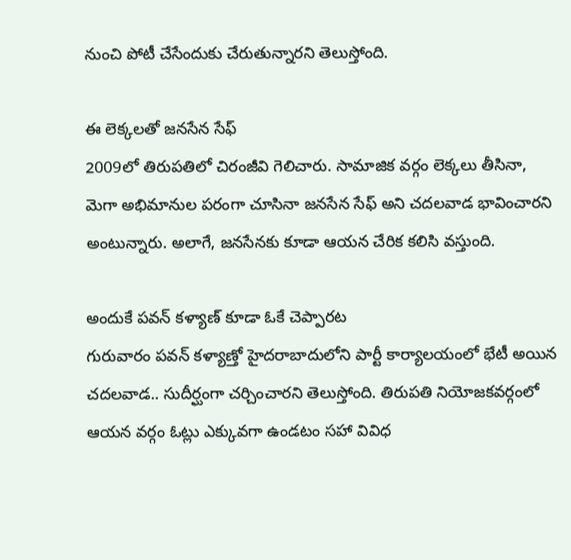నుంచి పోటీ చేసేందుకు చేరుతున్నారని తెలుస్తోంది.

ఈ లెక్కలతో జనసేన సేఫ్
2009లో తిరుపతిలో చిరంజీవి గెలిచారు. సామాజిక వర్గం లెక్కలు తీసినా, మెగా అభిమానుల పరంగా చూసినా జనసేన సేఫ్ అని చదలవాడ భావించారని అంటున్నారు. అలాగే, జనసేనకు కూడా ఆయన చేరిక కలిసి వస్తుంది.

అందుకే పవన్ కళ్యాణ్ కూడా ఓకే చెప్పారట
గురువారం పవన్ కళ్యాణ్తో హైదరాబాదులోని పార్టీ కార్యాలయంలో భేటీ అయిన చదలవాడ.. సుదీర్ఘంగా చర్చించారని తెలుస్తోంది. తిరుపతి నియోజకవర్గంలో ఆయన వర్గం ఓట్లు ఎక్కువగా ఉండటం సహా వివిధ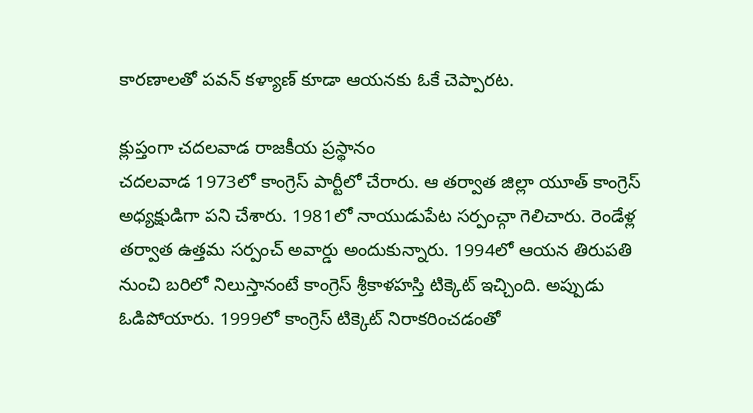కారణాలతో పవన్ కళ్యాణ్ కూడా ఆయనకు ఓకే చెప్పారట.

క్లుప్తంగా చదలవాడ రాజకీయ ప్రస్థానం
చదలవాడ 1973లో కాంగ్రెస్ పార్టీలో చేరారు. ఆ తర్వాత జిల్లా యూత్ కాంగ్రెస్ అధ్యక్షుడిగా పని చేశారు. 1981లో నాయుడుపేట సర్పంచ్గా గెలిచారు. రెండేళ్ల తర్వాత ఉత్తమ సర్పంచ్ అవార్డు అందుకున్నారు. 1994లో ఆయన తిరుపతి నుంచి బరిలో నిలుస్తానంటే కాంగ్రెస్ శ్రీకాళహస్తి టిక్కెట్ ఇచ్చింది. అప్పుడు ఓడిపోయారు. 1999లో కాంగ్రెస్ టిక్కెట్ నిరాకరించడంతో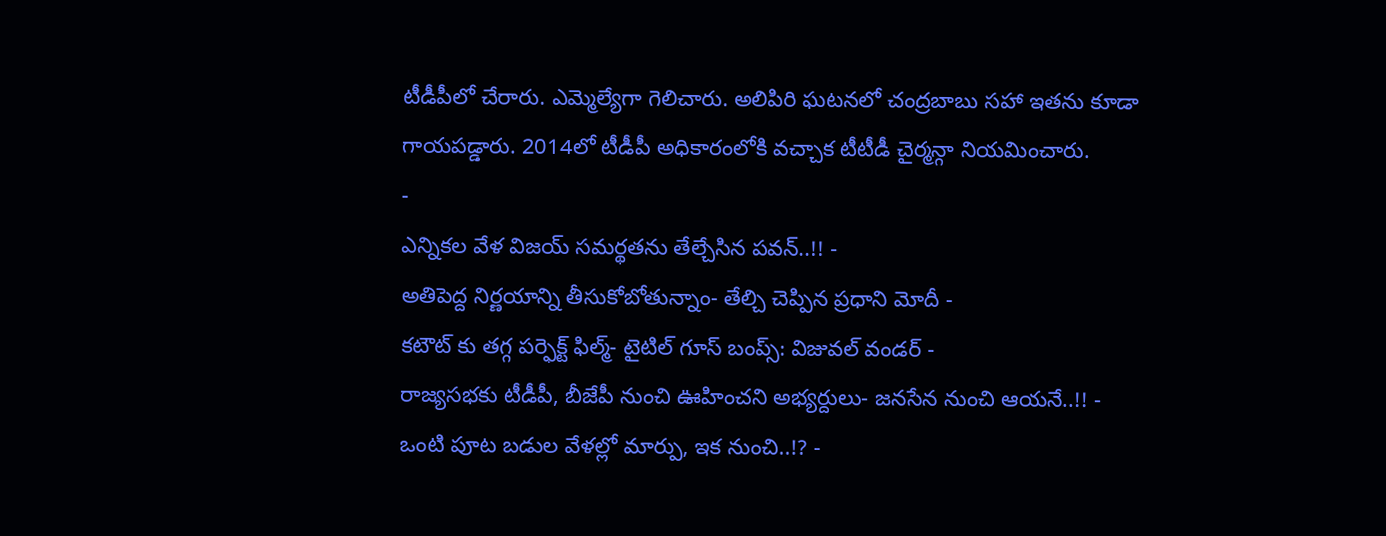టీడీపీలో చేరారు. ఎమ్మెల్యేగా గెలిచారు. అలిపిరి ఘటనలో చంద్రబాబు సహా ఇతను కూడా గాయపడ్డారు. 2014లో టీడీపీ అధికారంలోకి వచ్చాక టీటీడీ చైర్మన్గా నియమించారు.
-
ఎన్నికల వేళ విజయ్ సమర్థతను తేల్చేసిన పవన్..!! -
అతిపెద్ద నిర్ణయాన్ని తీసుకోబోతున్నాం- తేల్చి చెప్పిన ప్రధాని మోదీ -
కటౌట్ కు తగ్గ పర్ఫెక్ట్ ఫిల్మ్- టైటిల్ గూస్ బంప్స్: విజువల్ వండర్ -
రాజ్యసభకు టీడీపీ, బీజేపీ నుంచి ఊహించని అభ్యర్దులు- జనసేన నుంచి ఆయనే..!! -
ఒంటి పూట బడుల వేళల్లో మార్పు, ఇక నుంచి..!? -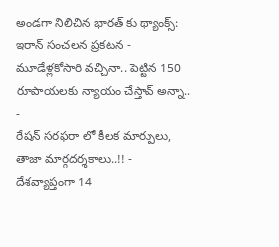అండగా నిలిచిన భారత్ కు థ్యాంక్స్: ఇరాన్ సంచలన ప్రకటన -
మూడేళ్లకోసారి వచ్చినా.. పెట్టిన 150 రూపాయలకు న్యాయం చేస్తావ్ అన్నా.. -
రేషన్ సరఫరా లో కీలక మార్పులు, తాజా మార్గదర్శకాలు..!! -
దేశవ్యాప్తంగా 14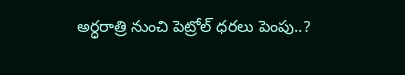అర్ధరాత్రి నుంచి పెట్రోల్ ధరలు పెంపు..?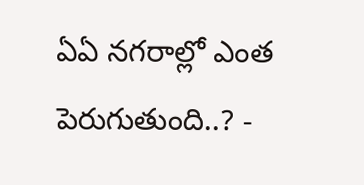ఏఏ నగరాల్లో ఎంత పెరుగుతుంది..? -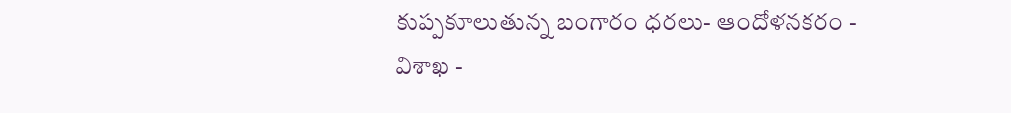కుప్పకూలుతున్న బంగారం ధరలు- ఆందోళనకరం -
విశాఖ -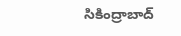సికింద్రాబాద్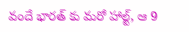వందే భారత్ కు మరో హాల్ట్, ఆ 9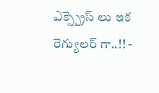ఎక్స్ప్రెస్ లు ఇక రెగ్యులర్ గా..!! -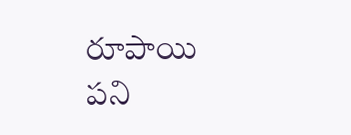రూపాయి పని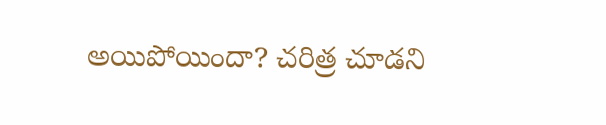అయిపోయిందా? చరిత్ర చూడని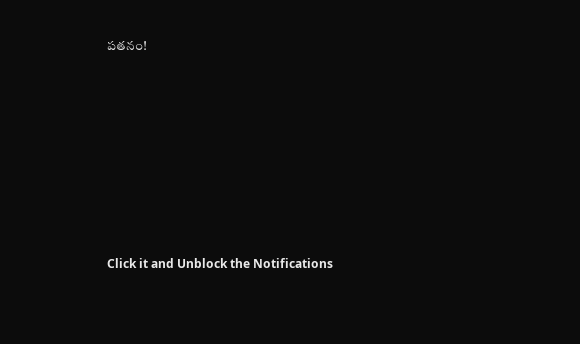పతనం!












Click it and Unblock the Notifications